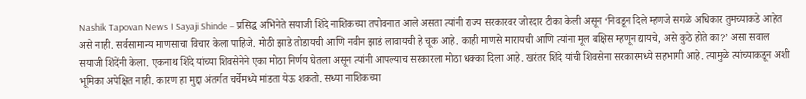Nashik Tapovan News । Sayaji Shinde – प्रसिद्ध अभिनेते सयाजी शिंदे नाशिकच्या तपोवनात आले असता त्यांनी राज्य सरकारवर जोरदार टीका केली असून ‘निवडून दिले म्हणजे सगळे अधिकार तुमच्याकडे आहेत असे नाही. सर्वसामान्य माणसाचा विचार केला पाहिजे. मोठी झाडे तोडायची आणि नवीन झाडं लावायची हे चूक आहे. काही माणसे मारायची आणि त्यांना मूल बक्षिस म्हणून द्यायचे, असे कुठे होते का?’ असा सवाल सयाजी शिंदेंनी केला. एकनाथ शिंदे यांच्या शिवसेनेने एका मोठा निर्णय घेतला असून त्यांनी आपल्याच सरकारला मोठा धक्का दिला आहे. खरंतर शिंदे यांची शिवसेना सरकारमध्ये सहभागी आहे. त्यामुळे त्यांच्याकडून अशी भूमिका अपेक्षित नाही. कारण हा मुद्दा अंतर्गत चर्चेमध्ये मांडता येऊ शकतो. सध्या नाशिकच्या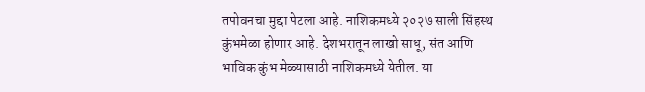तपोवनचा मुद्दा पेटला आहे. नाशिकमध्ये २०२७ साली सिंहस्थ कुंभमेळा होणार आहे. देशभरातून लाखो साधू, संत आणि भाविक कुंभ मेळ्यासाठी नाशिकमध्ये येतील. या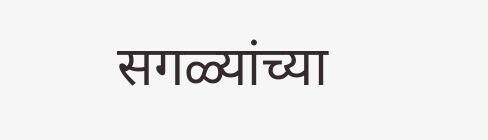सगळ्यांच्या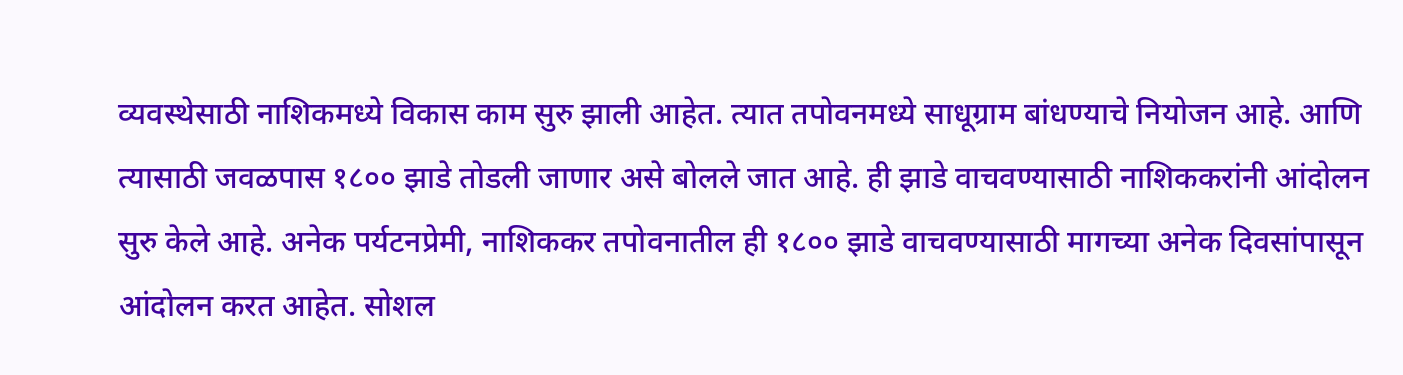व्यवस्थेसाठी नाशिकमध्ये विकास काम सुरु झाली आहेत. त्यात तपोवनमध्ये साधूग्राम बांधण्याचे नियोजन आहे. आणि त्यासाठी जवळपास १८०० झाडे तोडली जाणार असे बोलले जात आहे. ही झाडे वाचवण्यासाठी नाशिककरांनी आंदोलन सुरु केले आहे. अनेक पर्यटनप्रेमी, नाशिककर तपोवनातील ही १८०० झाडे वाचवण्यासाठी मागच्या अनेक दिवसांपासून आंदोलन करत आहेत. सोशल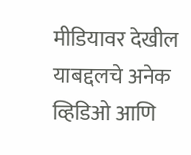मीडियावर देखील याबद्दलचे अनेक व्हिडिओ आणि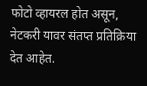फोटो व्हायरल होत असून, नेटकरी यावर संतप्त प्रतिक्रिया देत आहेत.